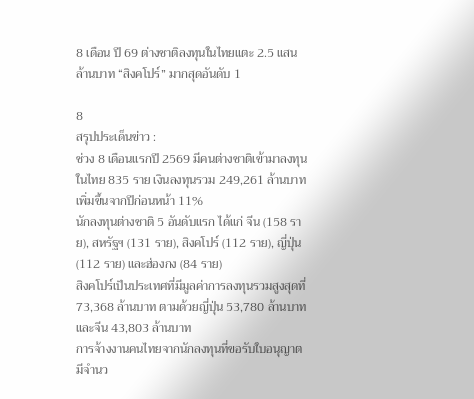8 เดือน ปี 69 ต่างชาติลงทุนในไทยแตะ 2.5 แสนล้านบาท “สิงคโปร์” มากสุดอันดับ 1

8
สรุปประเด็นข่าว :
ช่วง 8 เดือนแรกปี 2569 มีคนต่างชาติเข้ามาลงทุนในไทย 835 ราย เงินลงทุนรวม 249,261 ล้านบาท เพิ่มขึ้นจากปีก่อนหน้า 11%
นักลงทุนต่างชาติ 5 อันดับแรก ได้แก่ จีน (158 ราย), สหรัฐฯ (131 ราย), สิงคโปร์ (112 ราย), ญี่ปุ่น (112 ราย) และฮ่องกง (84 ราย)
สิงคโปร์เป็นประเทศที่มีมูลค่าการลงทุนรวมสูงสุดที่ 73,368 ล้านบาท ตามด้วยญี่ปุ่น 53,780 ล้านบาท และจีน 43,803 ล้านบาท
การจ้างงานคนไทยจากนักลงทุนที่ขอรับใบอนุญาตมีจำนว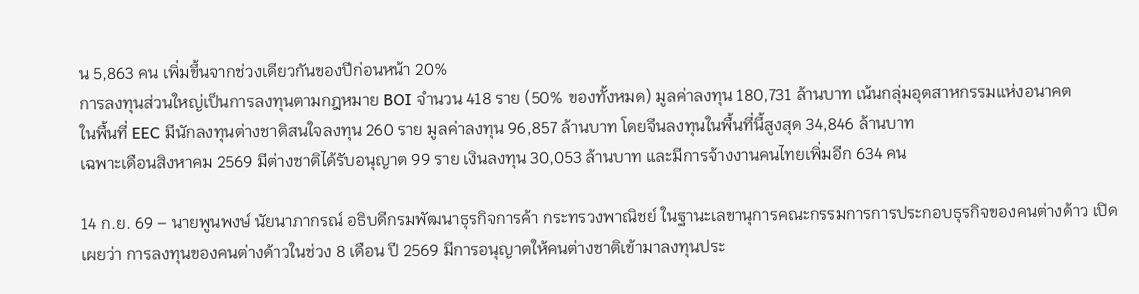น 5,863 คน เพิ่มขึ้นจากช่วงเดียวกันของปีก่อนหน้า 20%
การลงทุนส่วนใหญ่เป็นการลงทุนตามกฎหมาย BOI จำนวน 418 ราย (50% ของทั้งหมด) มูลค่าลงทุน 180,731 ล้านบาท เน้นกลุ่มอุตสาหกรรมแห่งอนาคต
ในพื้นที่ EEC มีนักลงทุนต่างชาติสนใจลงทุน 260 ราย มูลค่าลงทุน 96,857 ล้านบาท โดยจีนลงทุนในพื้นที่นี้สูงสุด 34,846 ล้านบาท
เฉพาะเดือนสิงหาคม 2569 มีต่างชาติได้รับอนุญาต 99 ราย เงินลงทุน 30,053 ล้านบาท และมีการจ้างงานคนไทยเพิ่มอีก 634 คน

14 ก.ย. 69 – นายพูนพงษ์ นัยนาภากรณ์ อธิบดีกรมพัฒนาธุรกิจการค้า กระทรวงพาณิชย์ ในฐานะเลขานุการคณะกรรมการการประกอบธุรกิจของคนต่างด้าว เปิดเผยว่า การลงทุนของคนต่างด้าวในช่วง 8 เดือน ปี 2569 มีการอนุญาตให้คนต่างชาติเข้ามาลงทุนประ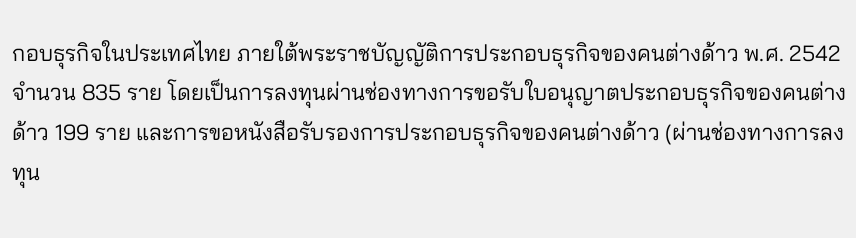กอบธุรกิจในประเทศไทย ภายใต้พระราชบัญญัติการประกอบธุรกิจของคนต่างด้าว พ.ศ. 2542 จำนวน 835 ราย โดยเป็นการลงทุนผ่านช่องทางการขอรับใบอนุญาตประกอบธุรกิจของคนต่างด้าว 199 ราย และการขอหนังสือรับรองการประกอบธุรกิจของคนต่างด้าว (ผ่านช่องทางการลงทุน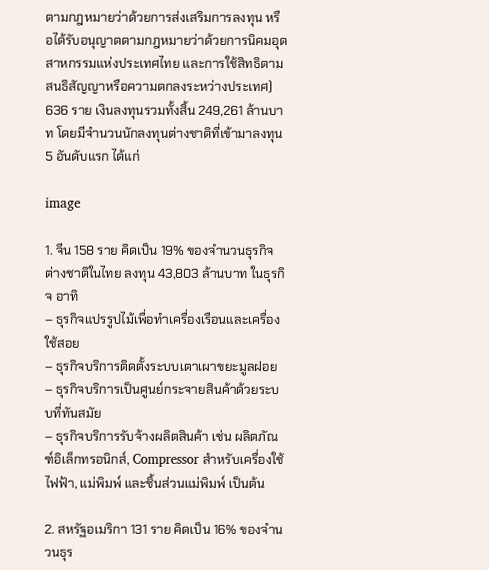ตามกฎหมายว่าด้วยการส่งเสริมการลงทุน หรือได้รับอนุญาตตามกฎหมายว่าด้วยการนิคมอุตสาหกรรมแห่งประเทศไทย และการใช้สิทธิตามสนธิสัญญาหรือความตกลงระหว่างประเทศ) 636 ราย เงินลงทุนรวมทั้งสิ้น 249,261 ล้านบาท โดยมีจำนวนนักลงทุนต่างชาติที่เข้ามาลงทุน 5 อันดับแรก ได้แก่

image

1. จีน 158 ราย คิดเป็น 19% ของจำนวนธุรกิจต่างชาติในไทย ลงทุน 43,803 ล้านบาท ในธุรกิจ อาทิ
– ธุรกิจแปรรูปไม้เพื่อทำเครื่องเรือนและเครื่องใช้สอย
– ธุรกิจบริการติดตั้งระบบเตาเผาขยะมูลฝอย
– ธุรกิจบริการเป็นศูนย์กระจายสินค้าด้วยระบบที่ทันสมัย
– ธุรกิจบริการรับจ้างผลิตสินค้า เช่น ผลิตภัณฑ์อิเล็กทรอนิกส์, Compressor สำหรับเครื่องใช้ไฟฟ้า, แม่พิมพ์ และชิ้นส่วนแม่พิมพ์ เป็นต้น

2. สหรัฐอเมริกา 131 ราย คิดเป็น 16% ของจำนวนธุร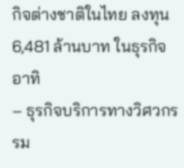กิจต่างชาติในไทย ลงทุน 6,481 ล้านบาท ในธุรกิจ อาทิ
– ธุรกิจบริการทางวิศวกรรม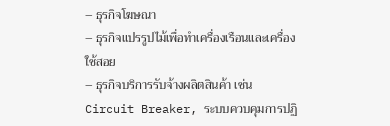– ธุรกิจโฆษณา
– ธุรกิจแปรรูปไม้เพื่อทำเครื่องเรือนและเครื่องใช้สอย
– ธุรกิจบริการรับจ้างผลิตสินค้า เช่น Circuit Breaker, ระบบควบคุมการปฏิ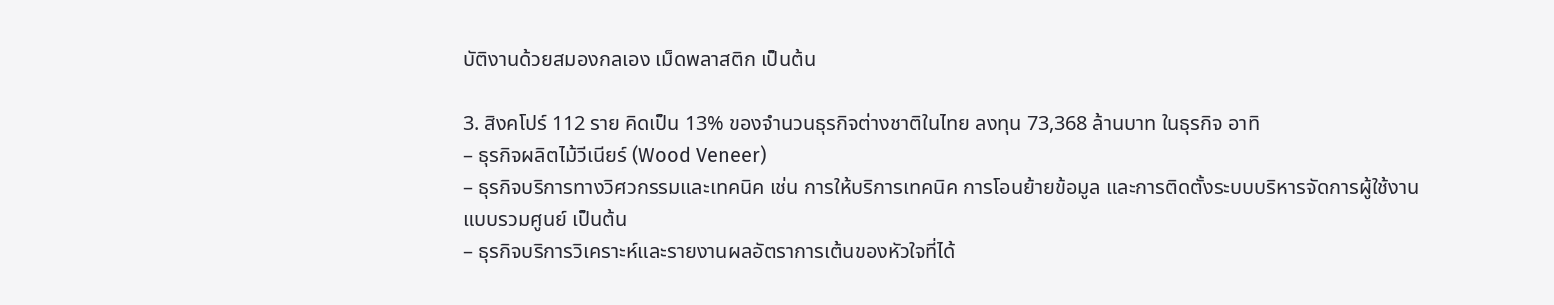บัติงานด้วยสมองกลเอง เม็ดพลาสติก เป็นต้น

3. สิงคโปร์ 112 ราย คิดเป็น 13% ของจำนวนธุรกิจต่างชาติในไทย ลงทุน 73,368 ล้านบาท ในธุรกิจ อาทิ
– ธุรกิจผลิตไม้วีเนียร์ (Wood Veneer)
– ธุรกิจบริการทางวิศวกรรมและเทคนิค เช่น การให้บริการเทคนิค การโอนย้ายข้อมูล และการติดตั้งระบบบริหารจัดการผู้ใช้งานแบบรวมศูนย์ เป็นต้น
– ธุรกิจบริการวิเคราะห์และรายงานผลอัตราการเต้นของหัวใจที่ได้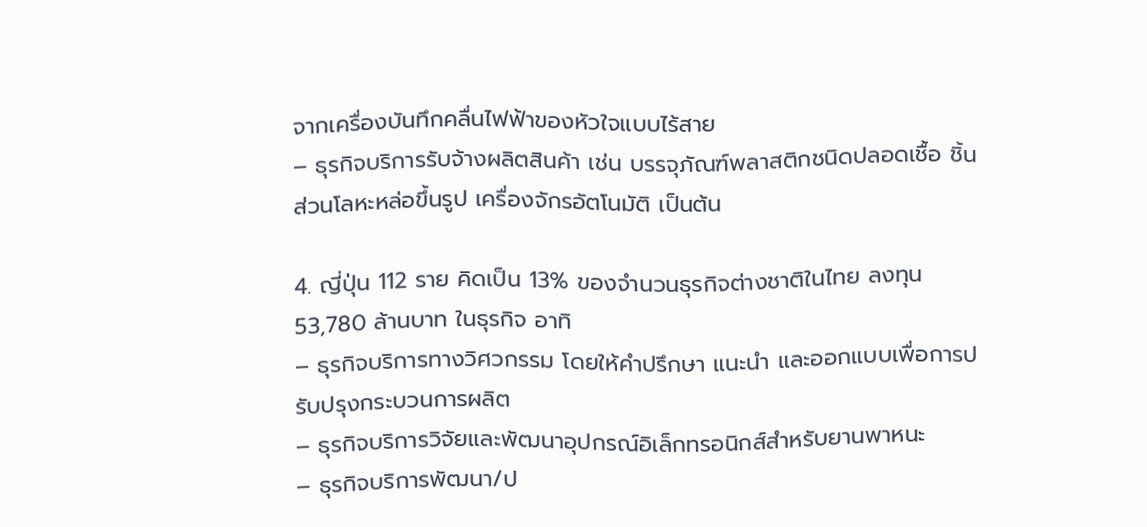จากเครื่องบันทึกคลื่นไฟฟ้าของหัวใจแบบไร้สาย
– ธุรกิจบริการรับจ้างผลิตสินค้า เช่น บรรจุภัณฑ์พลาสติกชนิดปลอดเชื้อ ชิ้นส่วนโลหะหล่อขึ้นรูป เครื่องจักรอัตโนมัติ เป็นต้น

4. ญี่ปุ่น 112 ราย คิดเป็น 13% ของจำนวนธุรกิจต่างชาติในไทย ลงทุน 53,780 ล้านบาท ในธุรกิจ อาทิ
– ธุรกิจบริการทางวิศวกรรม โดยให้คำปรึกษา แนะนำ และออกแบบเพื่อการปรับปรุงกระบวนการผลิต
– ธุรกิจบริการวิจัยและพัฒนาอุปกรณ์อิเล็กทรอนิกส์สำหรับยานพาหนะ
– ธุรกิจบริการพัฒนา/ป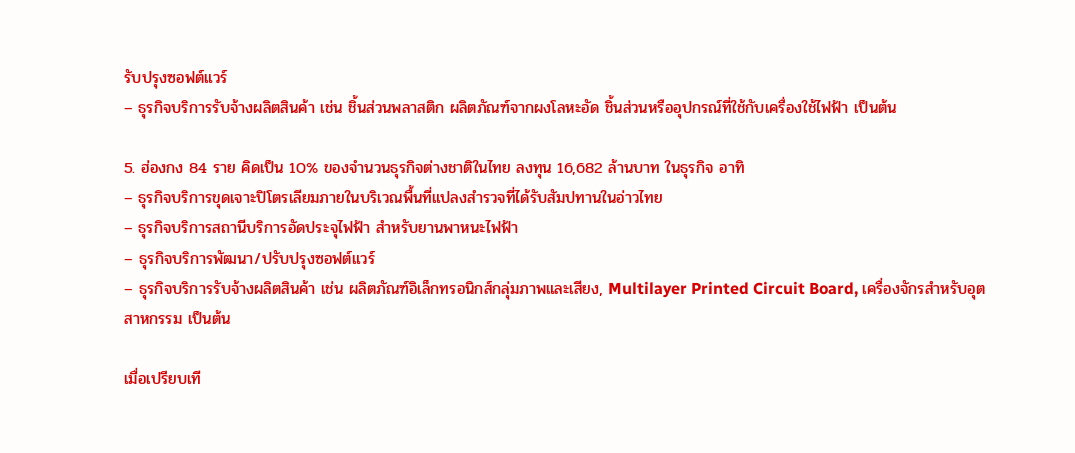รับปรุงซอฟต์แวร์
– ธุรกิจบริการรับจ้างผลิตสินค้า เช่น ชิ้นส่วนพลาสติก ผลิตภัณฑ์จากผงโลหะอัด ชิ้นส่วนหรืออุปกรณ์ที่ใช้กับเครื่องใช้ไฟฟ้า เป็นต้น

5. ฮ่องกง 84 ราย คิดเป็น 10% ของจำนวนธุรกิจต่างชาติในไทย ลงทุน 16,682 ล้านบาท ในธุรกิจ อาทิ
– ธุรกิจบริการขุดเจาะปิโตรเลียมภายในบริเวณพื้นที่แปลงสำรวจที่ได้รับสัมปทานในอ่าวไทย
– ธุรกิจบริการสถานีบริการอัดประจุไฟฟ้า สำหรับยานพาหนะไฟฟ้า
– ธุรกิจบริการพัฒนา/ปรับปรุงซอฟต์แวร์
– ธุรกิจบริการรับจ้างผลิตสินค้า เช่น ผลิตภัณฑ์อิเล็กทรอนิกส์กลุ่มภาพและเสียง, Multilayer Printed Circuit Board, เครื่องจักรสำหรับอุตสาหกรรม เป็นต้น

เมื่อเปรียบเที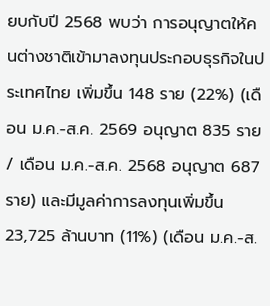ยบกับปี 2568 พบว่า การอนุญาตให้คนต่างชาติเข้ามาลงทุนประกอบธุรกิจในประเทศไทย เพิ่มขึ้น 148 ราย (22%) (เดือน ม.ค.-ส.ค. 2569 อนุญาต 835 ราย / เดือน ม.ค.-ส.ค. 2568 อนุญาต 687 ราย) และมีมูลค่าการลงทุนเพิ่มขึ้น 23,725 ล้านบาท (11%) (เดือน ม.ค.-ส.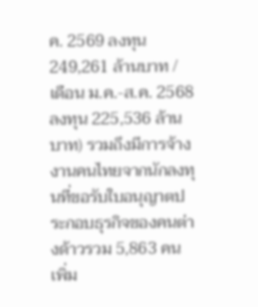ค. 2569 ลงทุน 249,261 ล้านบาท / เดือน ม.ค.-ส.ค. 2568 ลงทุน 225,536 ล้านบาท) รวมถึงมีการจ้างงานคนไทยจากนักลงทุนที่ขอรับใบอนุญาตประกอบธุรกิจของคนต่างด้าวรวม 5,863 คน เพิ่ม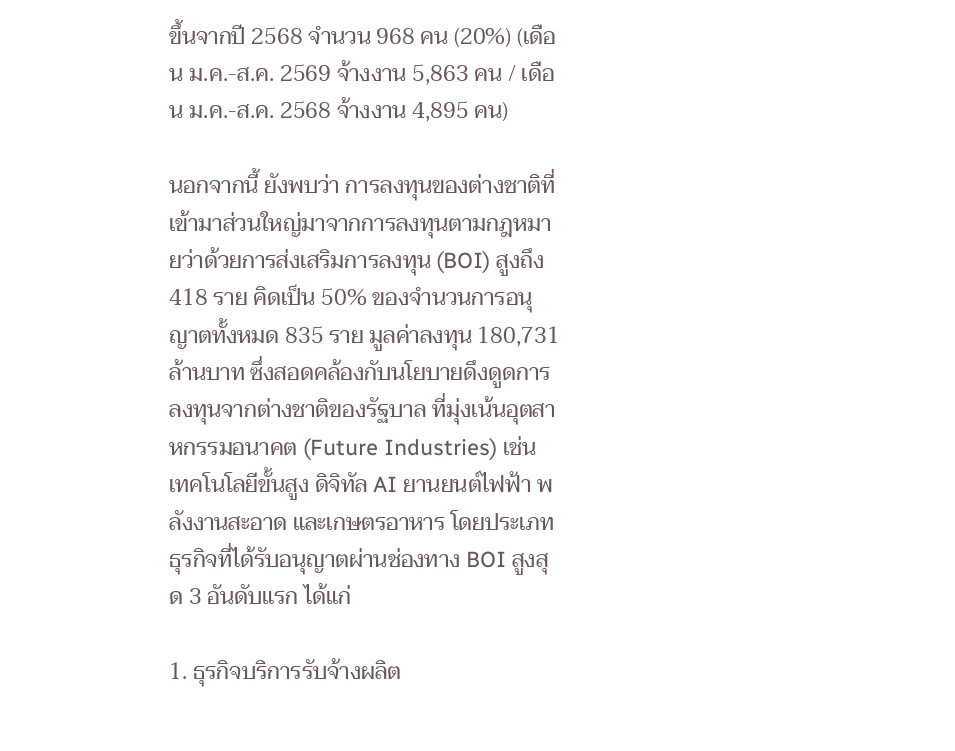ขึ้นจากปี 2568 จำนวน 968 คน (20%) (เดือน ม.ค.-ส.ค. 2569 จ้างงาน 5,863 คน / เดือน ม.ค.-ส.ค. 2568 จ้างงาน 4,895 คน)

นอกจากนี้ ยังพบว่า การลงทุนของต่างชาติที่เข้ามาส่วนใหญ่มาจากการลงทุนตามกฎหมายว่าด้วยการส่งเสริมการลงทุน (BOI) สูงถึง 418 ราย คิดเป็น 50% ของจำนวนการอนุญาตทั้งหมด 835 ราย มูลค่าลงทุน 180,731 ล้านบาท ซึ่งสอดคล้องกับนโยบายดึงดูดการลงทุนจากต่างชาติของรัฐบาล ที่มุ่งเน้นอุตสาหกรรมอนาคต (Future Industries) เช่น เทคโนโลยีขั้นสูง ดิจิทัล AI ยานยนต์ไฟฟ้า พลังงานสะอาด และเกษตรอาหาร โดยประเภทธุรกิจที่ได้รับอนุญาตผ่านช่องทาง BOI สูงสุด 3 อันดับแรก ได้แก่

1. ธุรกิจบริการรับจ้างผลิต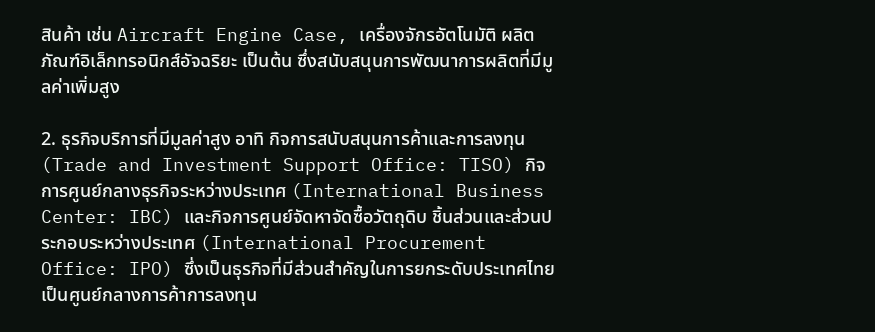สินค้า เช่น Aircraft Engine Case, เครื่องจักรอัตโนมัติ ผลิตภัณฑ์อิเล็กทรอนิกส์อัจฉริยะ เป็นต้น ซึ่งสนับสนุนการพัฒนาการผลิตที่มีมูลค่าเพิ่มสูง

2. ธุรกิจบริการที่มีมูลค่าสูง อาทิ กิจการสนับสนุนการค้าและการลงทุน (Trade and Investment Support Office: TISO) กิจการศูนย์กลางธุรกิจระหว่างประเทศ (International Business Center: IBC) และกิจการศูนย์จัดหาจัดซื้อวัตถุดิบ ชิ้นส่วนและส่วนประกอบระหว่างประเทศ (International Procurement Office: IPO) ซึ่งเป็นธุรกิจที่มีส่วนสำคัญในการยกระดับประเทศไทยเป็นศูนย์กลางการค้าการลงทุน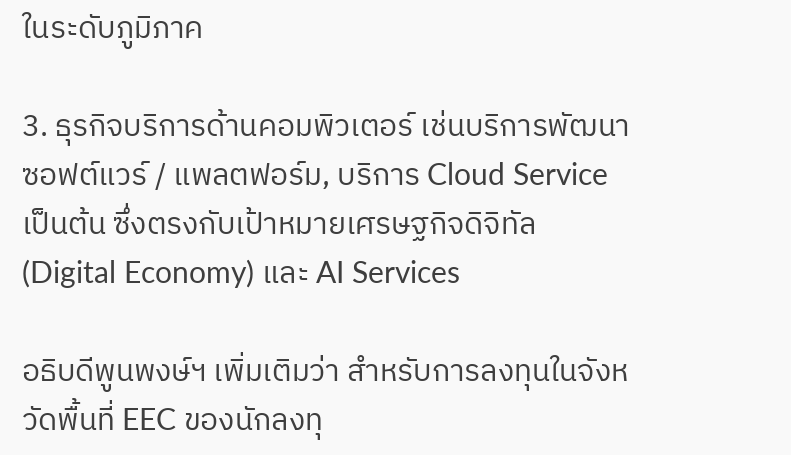ในระดับภูมิภาค

3. ธุรกิจบริการด้านคอมพิวเตอร์ เช่นบริการพัฒนาซอฟต์แวร์ / แพลตฟอร์ม, บริการ Cloud Service เป็นต้น ซึ่งตรงกับเป้าหมายเศรษฐกิจดิจิทัล (Digital Economy) และ AI Services

อธิบดีพูนพงษ์ฯ เพิ่มเติมว่า สำหรับการลงทุนในจังหวัดพื้นที่ EEC ของนักลงทุ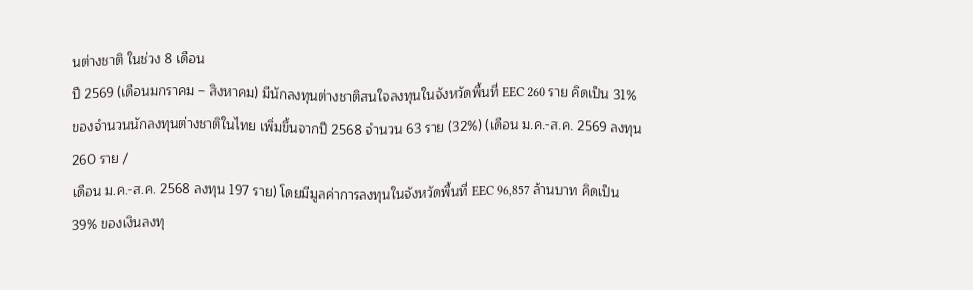นต่างชาติ ในช่วง 8 เดือน
ปี 2569 (เดือนมกราคม – สิงหาคม) มีนักลงทุนต่างชาติสนใจลงทุนในจังหวัดพื้นที่ EEC 260 ราย คิดเป็น 31%
ของจำนวนนักลงทุนต่างชาติในไทย เพิ่มขึ้นจากปี 2568 จำนวน 63 ราย (32%) (เดือน ม.ค.-ส.ค. 2569 ลงทุน 260 ราย /
เดือน ม.ค.-ส.ค. 2568 ลงทุน 197 ราย) โดยมีมูลค่าการลงทุนในจังหวัดพื้นที่ EEC 96,857 ล้านบาท คิดเป็น 39% ของเงินลงทุ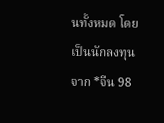นทั้งหมด โดยเป็นนักลงทุนจาก *จีน 98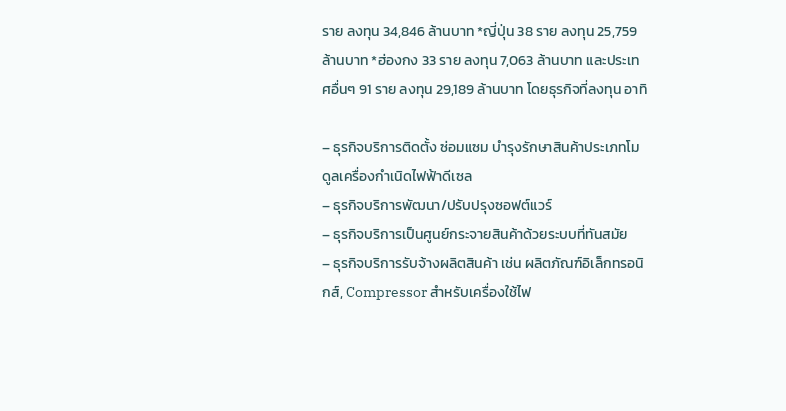ราย ลงทุน 34,846 ล้านบาท *ญี่ปุ่น 38 ราย ลงทุน 25,759 ล้านบาท *ฮ่องกง 33 ราย ลงทุน 7,063 ล้านบาท และประเทศอื่นๆ 91 ราย ลงทุน 29,189 ล้านบาท โดยธุรกิจที่ลงทุน อาทิ

– ธุรกิจบริการติดตั้ง ซ่อมแซม บำรุงรักษาสินค้าประเภทโมดูลเครื่องกำเนิดไฟฟ้าดีเซล
– ธุรกิจบริการพัฒนา/ปรับปรุงซอฟต์แวร์
– ธุรกิจบริการเป็นศูนย์กระจายสินค้าด้วยระบบที่ทันสมัย
– ธุรกิจบริการรับจ้างผลิตสินค้า เช่น ผลิตภัณฑ์อิเล็กทรอนิกส์, Compressor สำหรับเครื่องใช้ไฟ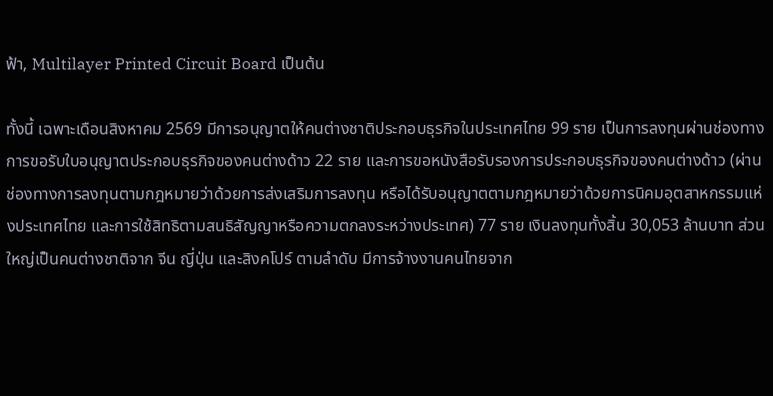ฟ้า, Multilayer Printed Circuit Board เป็นต้น

ทั้งนี้ เฉพาะเดือนสิงหาคม 2569 มีการอนุญาตให้คนต่างชาติประกอบธุรกิจในประเทศไทย 99 ราย เป็นการลงทุนผ่านช่องทางการขอรับใบอนุญาตประกอบธุรกิจของคนต่างด้าว 22 ราย และการขอหนังสือรับรองการประกอบธุรกิจของคนต่างด้าว (ผ่านช่องทางการลงทุนตามกฎหมายว่าด้วยการส่งเสริมการลงทุน หรือได้รับอนุญาตตามกฎหมายว่าด้วยการนิคมอุตสาหกรรมแห่งประเทศไทย และการใช้สิทธิตามสนธิสัญญาหรือความตกลงระหว่างประเทศ) 77 ราย เงินลงทุนทั้งสิ้น 30,053 ล้านบาท ส่วนใหญ่เป็นคนต่างชาติจาก จีน ญี่ปุ่น และสิงคโปร์ ตามลำดับ มีการจ้างงานคนไทยจาก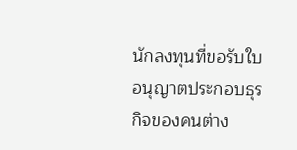นักลงทุนที่ขอรับใบอนุญาตประกอบธุรกิจของคนต่าง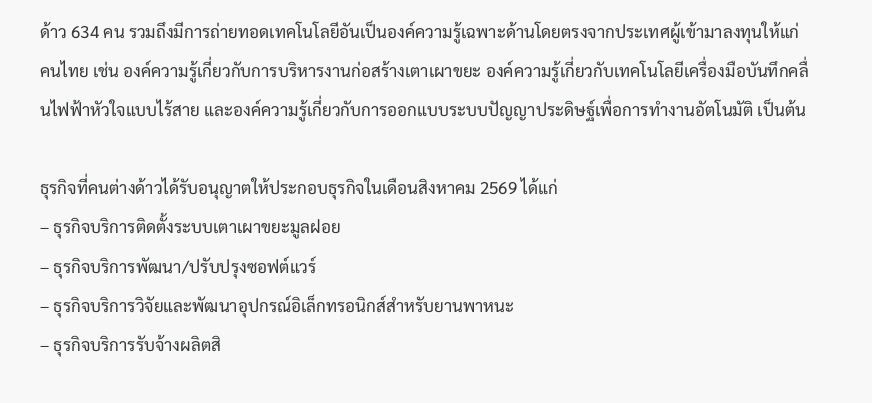ด้าว 634 คน รวมถึงมีการถ่ายทอดเทคโนโลยีอันเป็นองค์ความรู้เฉพาะด้านโดยตรงจากประเทศผู้เข้ามาลงทุนให้แก่คนไทย เช่น องค์ความรู้เกี่ยวกับการบริหารงานก่อสร้างเตาเผาขยะ องค์ความรู้เกี่ยวกับเทคโนโลยีเครื่องมือบันทึกคลื่นไฟฟ้าหัวใจแบบไร้สาย และองค์ความรู้เกี่ยวกับการออกแบบระบบปัญญาประดิษฐ์เพื่อการทำงานอัตโนมัติ เป็นต้น

ธุรกิจที่คนต่างด้าวได้รับอนุญาตให้ประกอบธุรกิจในเดือนสิงหาคม 2569 ได้แก่
– ธุรกิจบริการติดตั้งระบบเตาเผาขยะมูลฝอย
– ธุรกิจบริการพัฒนา/ปรับปรุงซอฟต์แวร์
– ธุรกิจบริการวิจัยและพัฒนาอุปกรณ์อิเล็กทรอนิกส์สำหรับยานพาหนะ
– ธุรกิจบริการรับจ้างผลิตสิ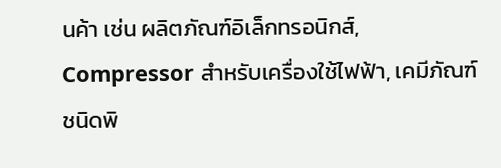นค้า เช่น ผลิตภัณฑ์อิเล็กทรอนิกส์, Compressor สำหรับเครื่องใช้ไฟฟ้า, เคมีภัณฑ์ชนิดพิ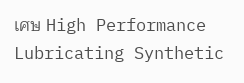เศษ High Performance Lubricating Synthetic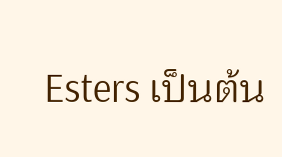Esters เป็นต้น